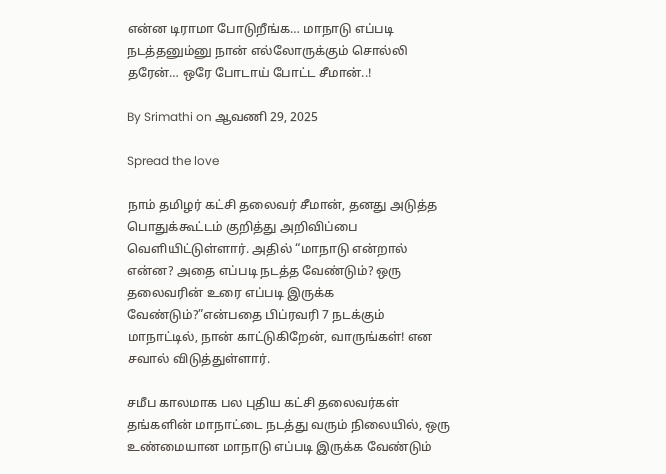என்ன டிராமா போடுறீங்க… மாநாடு எப்படி நடத்தனும்னு நான் எல்லோருக்கும் சொல்லி தரேன்… ஒரே போடாய் போட்ட சீமான்..!

By Srimathi on ஆவணி 29, 2025

Spread the love

நாம் தமிழர் கட்சி தலைவர் சீமான், தனது அடுத்த பொதுக்கூட்டம் குறித்து அறிவிப்பை வெளியிட்டுள்ளார். அதில் “மாநாடு என்றால் என்ன? அதை எப்படி நடத்த வேண்டும்? ஒரு தலைவரின் உரை எப்படி இருக்க வேண்டும்?”என்பதை பிப்ரவரி 7 நடக்கும் மாநாட்டில், நான் காட்டுகிறேன், வாருங்கள்! என சவால் விடுத்துள்ளார்.

சமீப காலமாக பல புதிய கட்சி தலைவர்கள் தங்களின் மாநாட்டை நடத்து வரும் நிலையில், ஒரு உண்மையான மாநாடு எப்படி இருக்க வேண்டும்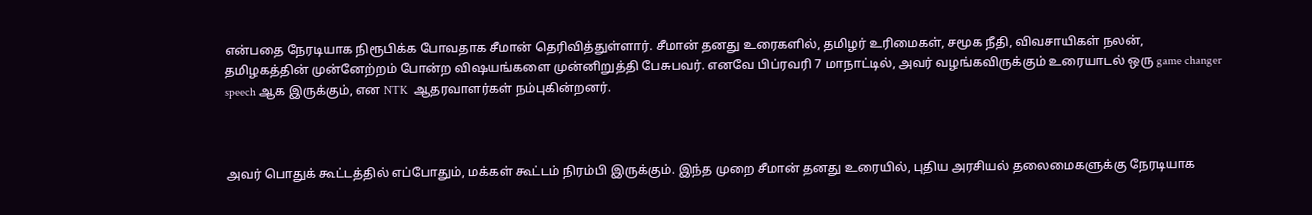என்பதை நேரடியாக நிரூபிக்க போவதாக சீமான் தெரிவித்துள்ளார். சீமான் தனது உரைகளில், தமிழர் உரிமைகள், சமூக நீதி, விவசாயிகள் நலன், தமிழகத்தின் முன்னேற்றம் போன்ற விஷயங்களை முன்னிறுத்தி பேசுபவர். எனவே பிப்ரவரி 7 மாநாட்டில், அவர் வழங்கவிருக்கும் உரையாடல் ஒரு game changer speech ஆக இருக்கும், என NTK  ஆதரவாளர்கள் நம்புகின்றனர்.



அவர் பொதுக் கூட்டத்தில் எப்போதும், மக்கள் கூட்டம் நிரம்பி இருக்கும். இந்த முறை சீமான் தனது உரையில், புதிய அரசியல் தலைமைகளுக்கு நேரடியாக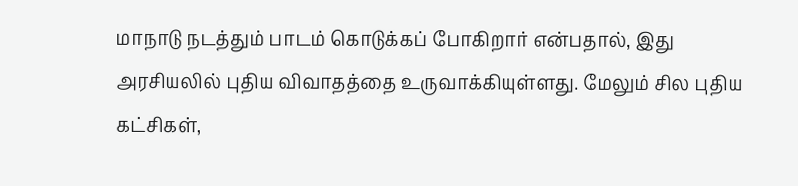மாநாடு நடத்தும் பாடம் கொடுக்கப் போகிறார் என்பதால், இது அரசியலில் புதிய விவாதத்தை உருவாக்கியுள்ளது. மேலும் சில புதிய கட்சிகள்,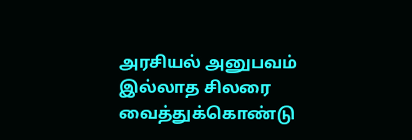அரசியல் அனுபவம் இல்லாத சிலரை வைத்துக்கொண்டு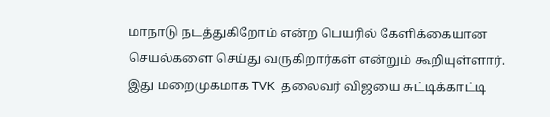மாநாடு நடத்துகிறோம் என்ற பெயரில் கேளிக்கையான செயல்களை செய்து வருகிறார்கள் என்றும் கூறியுள்ளார். இது மறைமுகமாக TVK  தலைவர் விஜயை சுட்டிக்காட்டி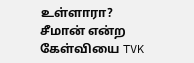உள்ளாரா? சீமான் என்ற கேள்வியை TVK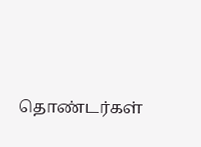தொண்டர்கள்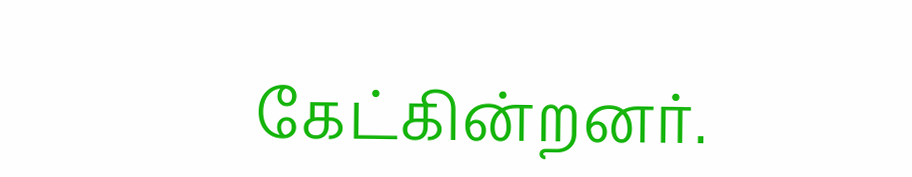கேட்கின்றனர்.